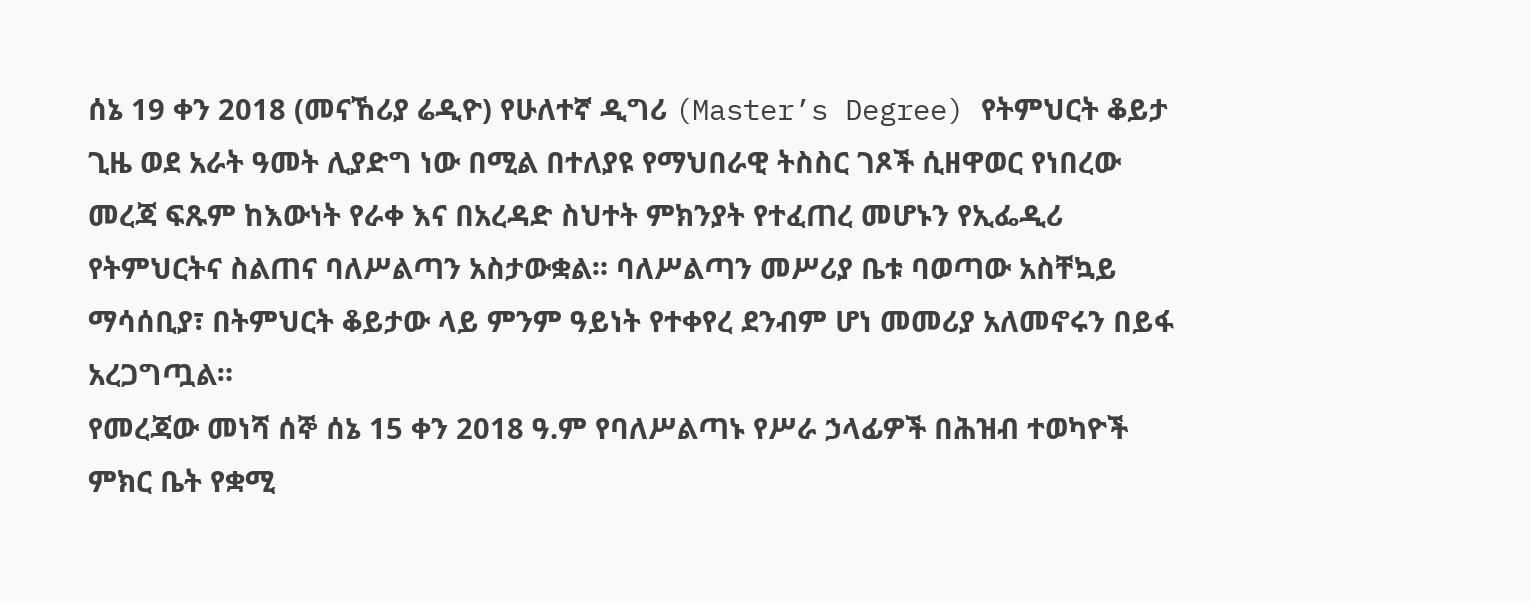ሰኔ 19 ቀን 2018 (መናኸሪያ ሬዲዮ) የሁለተኛ ዲግሪ (Master’s Degree) የትምህርት ቆይታ ጊዜ ወደ አራት ዓመት ሊያድግ ነው በሚል በተለያዩ የማህበራዊ ትስስር ገጾች ሲዘዋወር የነበረው መረጃ ፍጹም ከእውነት የራቀ እና በአረዳድ ስህተት ምክንያት የተፈጠረ መሆኑን የኢፌዲሪ የትምህርትና ስልጠና ባለሥልጣን አስታውቋል። ባለሥልጣን መሥሪያ ቤቱ ባወጣው አስቸኳይ ማሳሰቢያ፣ በትምህርት ቆይታው ላይ ምንም ዓይነት የተቀየረ ደንብም ሆነ መመሪያ አለመኖሩን በይፋ አረጋግጧል።
የመረጃው መነሻ ሰኞ ሰኔ 15 ቀን 2018 ዓ.ም የባለሥልጣኑ የሥራ ኃላፊዎች በሕዝብ ተወካዮች ምክር ቤት የቋሚ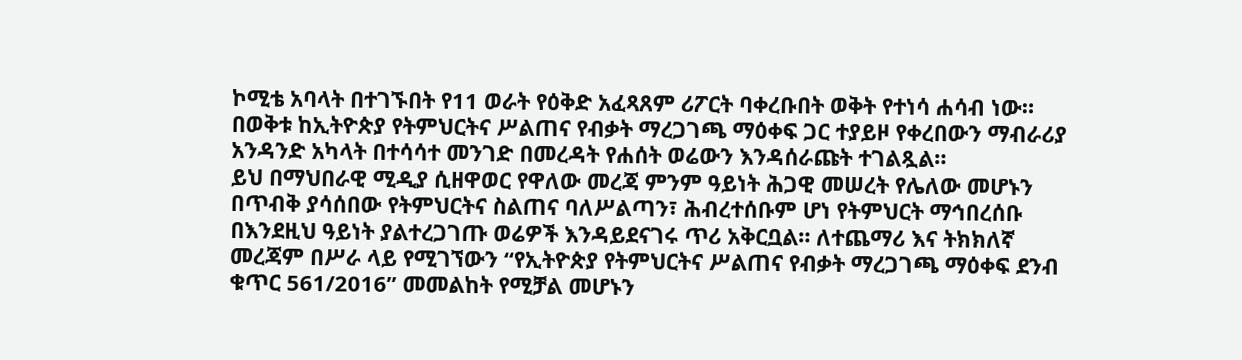ኮሚቴ አባላት በተገኙበት የ11 ወራት የዕቅድ አፈጻጸም ሪፖርት ባቀረቡበት ወቅት የተነሳ ሐሳብ ነው። በወቅቱ ከኢትዮጵያ የትምህርትና ሥልጠና የብቃት ማረጋገጫ ማዕቀፍ ጋር ተያይዞ የቀረበውን ማብራሪያ አንዳንድ አካላት በተሳሳተ መንገድ በመረዳት የሐሰት ወሬውን እንዳሰራጩት ተገልጿል።
ይህ በማህበራዊ ሚዲያ ሲዘዋወር የዋለው መረጃ ምንም ዓይነት ሕጋዊ መሠረት የሌለው መሆኑን በጥብቅ ያሳሰበው የትምህርትና ስልጠና ባለሥልጣን፣ ሕብረተሰቡም ሆነ የትምህርት ማኅበረሰቡ በእንደዚህ ዓይነት ያልተረጋገጡ ወሬዎች እንዳይደናገሩ ጥሪ አቅርቧል። ለተጨማሪ እና ትክክለኛ መረጃም በሥራ ላይ የሚገኘውን “የኢትዮጵያ የትምህርትና ሥልጠና የብቃት ማረጋገጫ ማዕቀፍ ደንብ ቁጥር 561/2016” መመልከት የሚቻል መሆኑን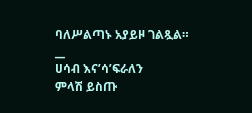ባለሥልጣኑ አያይዞ ገልጿል።
__
ሀሳብ እና’ሳ’ፍራለን
ምላሽ ይስጡ